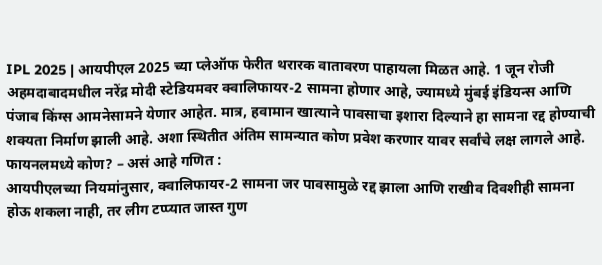IPL 2025 | आयपीएल 2025 च्या प्लेऑफ फेरीत थरारक वातावरण पाहायला मिळत आहे. 1 जून रोजी अहमदाबादमधील नरेंद्र मोदी स्टेडियमवर क्वालिफायर-2 सामना होणार आहे, ज्यामध्ये मुंबई इंडियन्स आणि पंजाब किंग्स आमनेसामने येणार आहेत. मात्र, हवामान खात्याने पावसाचा इशारा दिल्याने हा सामना रद्द होण्याची शक्यता निर्माण झाली आहे. अशा स्थितीत अंतिम सामन्यात कोण प्रवेश करणार यावर सर्वांचे लक्ष लागले आहे.
फायनलमध्ये कोण? – असं आहे गणित :
आयपीएलच्या नियमांनुसार, क्वालिफायर-2 सामना जर पावसामुळे रद्द झाला आणि राखीव दिवशीही सामना होऊ शकला नाही, तर लीग टप्प्यात जास्त गुण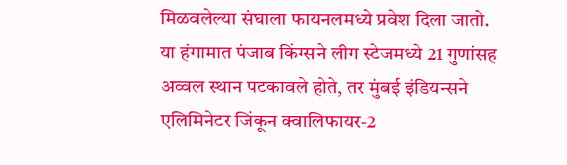मिळवलेल्या संघाला फायनलमध्ये प्रवेश दिला जातो.
या हंगामात पंजाब किंग्सने लीग स्टेजमध्ये 21 गुणांसह अव्वल स्थान पटकावले होते, तर मुंबई इंडियन्सने एलिमिनेटर जिंकून क्वालिफायर-2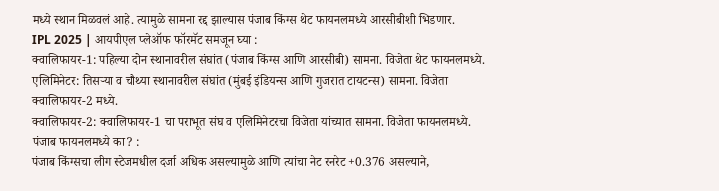मध्ये स्थान मिळवलं आहे. त्यामुळे सामना रद्द झाल्यास पंजाब किंग्स थेट फायनलमध्ये आरसीबीशी भिडणार.
IPL 2025 | आयपीएल प्लेऑफ फॉरमॅट समजून घ्या :
क्वालिफायर-1: पहिल्या दोन स्थानावरील संघांत (पंजाब किंग्स आणि आरसीबी) सामना. विजेता थेट फायनलमध्ये.
एलिमिनेटर: तिसऱ्या व चौथ्या स्थानावरील संघांत (मुंबई इंडियन्स आणि गुजरात टायटन्स) सामना. विजेता क्वालिफायर-2 मध्ये.
क्वालिफायर-2: क्वालिफायर-1 चा पराभूत संघ व एलिमिनेटरचा विजेता यांच्यात सामना. विजेता फायनलमध्ये.
पंजाब फायनलमध्ये का? :
पंजाब किंग्सचा लीग स्टेजमधील दर्जा अधिक असल्यामुळे आणि त्यांचा नेट रनरेट +0.376 असल्याने,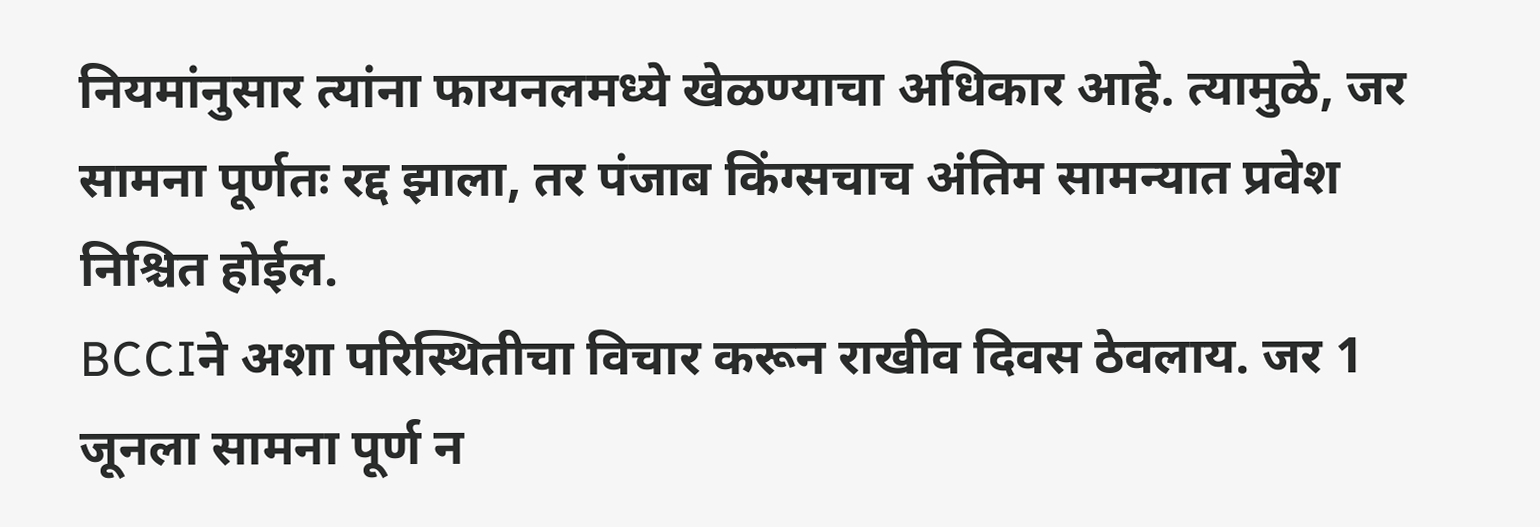नियमांनुसार त्यांना फायनलमध्ये खेळण्याचा अधिकार आहे. त्यामुळे, जर सामना पूर्णतः रद्द झाला, तर पंजाब किंग्सचाच अंतिम सामन्यात प्रवेश निश्चित होईल.
BCCIने अशा परिस्थितीचा विचार करून राखीव दिवस ठेवलाय. जर 1 जूनला सामना पूर्ण न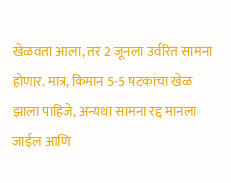खेळवता आला, तर 2 जूनला उर्वरित सामना होणार. मात्र, किमान 5-5 षटकांचा खेळ झाला पाहिजे, अन्यथा सामना रद्द मानला जाईल आणि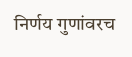निर्णय गुणांवरच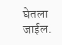घेतला जाईल.